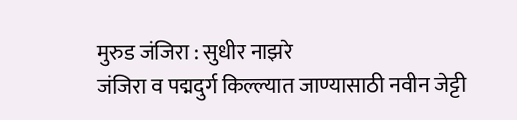मुरुड जंजिरा : सुधीर नाझरे
जंजिरा व पद्मदुर्ग किल्ल्यात जाण्यासाठी नवीन जेट्टी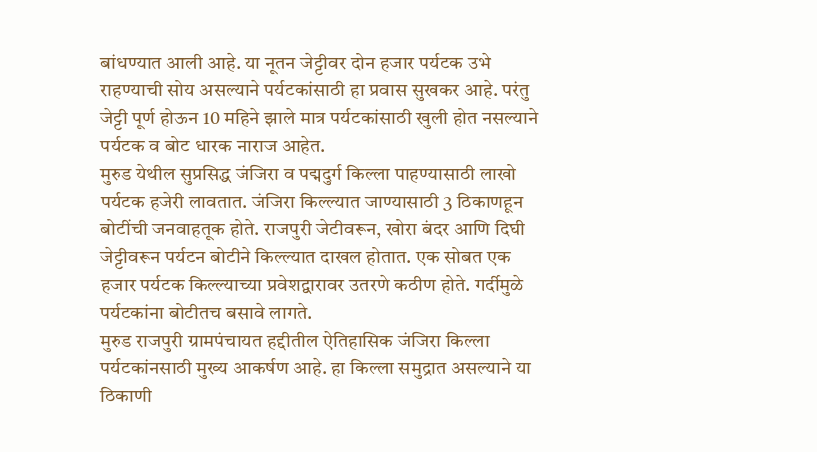बांधण्यात आली आहे. या नूतन जेट्टीवर दोन हजार पर्यटक उभे राहण्याची सोय असल्याने पर्यटकांसाठी हा प्रवास सुखकर आहे. परंतु जेट्टी पूर्ण होऊन 10 महिने झाले मात्र पर्यटकांसाठी खुली होत नसल्याने पर्यटक व बोट धारक नाराज आहेत.
मुरुड येथील सुप्रसिद्ध जंजिरा व पद्मदुर्ग किल्ला पाहण्यासाठी लाखो पर्यटक हजेरी लावतात. जंजिरा किल्ल्यात जाण्यासाठी 3 ठिकाणहून बोटींची जनवाहतूक होते. राजपुरी जेटीवरून, खोरा बंदर आणि दिघी जेट्टीवरून पर्यटन बोटीने किल्ल्यात दाखल होतात. एक सोबत एक हजार पर्यटक किल्ल्याच्या प्रवेशद्वारावर उतरणे कठीण होते. गर्दीमुळे पर्यटकांना बोटीतच बसावे लागते.
मुरुड राजपुरी ग्रामपंचायत हद्दीतील ऐतिहासिक जंजिरा किल्ला पर्यटकांनसाठी मुख्य आकर्षण आहे. हा किल्ला समुद्रात असल्याने या ठिकाणी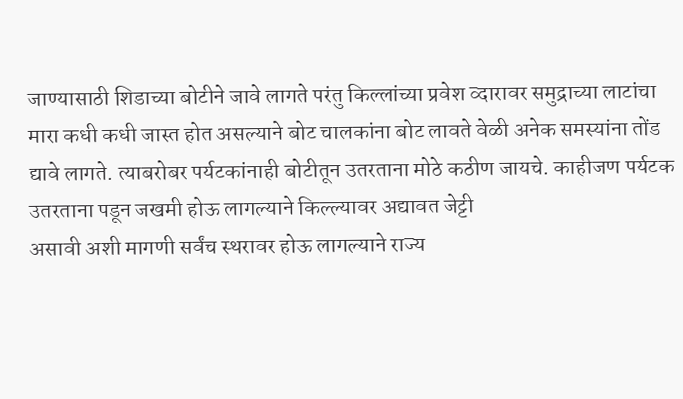जाण्यासाठी शिडाच्या बोटीने जावे लागते परंतु किल्लांच्या प्रवेश व्दारावर समुद्राच्या लाटांचा मारा कधी कधी जास्त होत असल्याने बोट चालकांना बोट लावते वेळी अनेक समस्यांना तोंड द्यावे लागते. त्याबरोबर पर्यटकांनाही बोटीतून उतरताना मोठे कठीण जायचे. काहीजण पर्यटक उतरताना पडून जखमी होऊ लागल्याने किल्ल्यावर अद्यावत जेट्टी
असावी अशी मागणी सर्वंच स्थरावर होऊ लागल्याने राज्य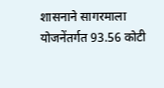शासनाने सागरमाला योजनेंतर्गत 93.56 कोटी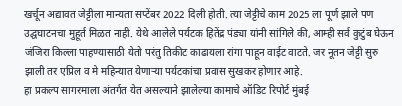खर्चून अद्यावत जेट्टीला मान्यता सप्टेंबर 2022 दिली होती. त्या जेट्टीचे काम 2025 ला पूर्ण झाले पण उद्घघाटनचा मुहूर्त मिळत नाही. येथे आलेले पर्यटक हितेंद्र पंड्या यांनी सांगिले की, आम्ही सर्व कुटुंब घेऊन जंजिरा किल्ला पाहण्यासाठी येतो परंतु तिकीट काढायला रांगा पाहून वाईट वाटते. जर नूतन जेट्टी सुरु झाली तर एप्रिल व मे महिन्यात येणाऱ्या पर्यटकांचा प्रवास सुखकर होणार आहे.
हा प्रकल्प सागरमाला अंतर्गत येत असल्याने झालेल्या कामाचे ऑडिट रिपोर्ट मुंबई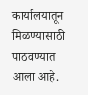कार्यालयातून मिळण्यासाठी पाठवण्यात आला आहे.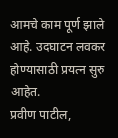आमचे काम पूर्ण झाले आहे. उदघाटन लवकर होण्यासाठी प्रयत्न सुरु आहेत.
प्रवीण पाटील,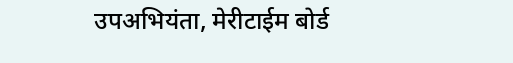उपअभियंता, मेरीटाईम बोर्ड